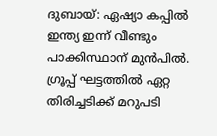ദുബായ്: ഏഷ്യാ കപ്പിൽ ഇന്ത്യ ഇന്ന് വീണ്ടും പാക്കിസ്ഥാന് മുൻപിൽ. ഗ്രൂപ്പ് ഘട്ടത്തിൽ ഏറ്റ തിരിച്ചടിക്ക് മറുപടി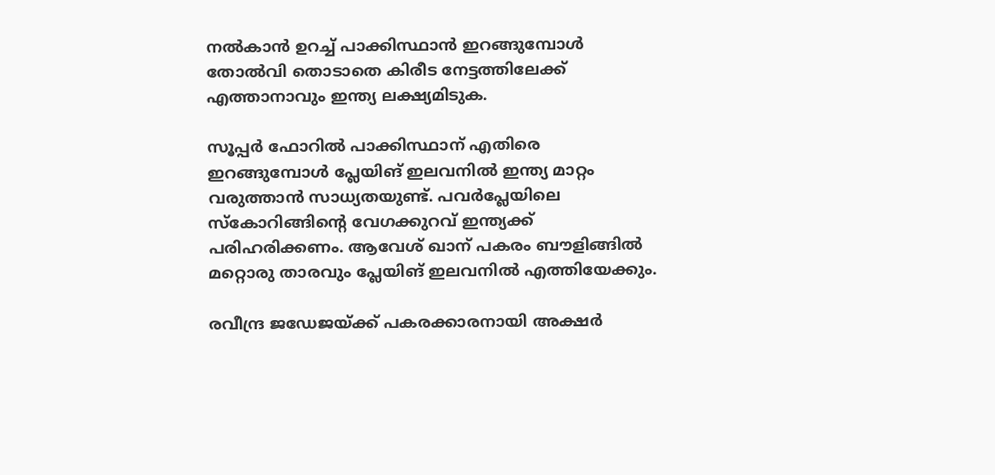നൽകാൻ ഉറച്ച് പാക്കിസ്ഥാൻ ഇറങ്ങുമ്പോൾ തോൽവി തൊടാതെ കിരീട നേട്ടത്തിലേക്ക് എത്താനാവും ഇന്ത്യ ലക്ഷ്യമിടുക.

സൂപ്പർ ഫോറിൽ പാക്കിസ്ഥാന് എതിരെ ഇറങ്ങുമ്പോൾ പ്ലേയിങ് ഇലവനിൽ ഇന്ത്യ മാറ്റം വരുത്താൻ സാധ്യതയുണ്ട്. പവർപ്ലേയിലെ സ്‌കോറിങ്ങിന്റെ വേഗക്കുറവ് ഇന്ത്യക്ക് പരിഹരിക്കണം. ആവേശ് ഖാന് പകരം ബൗളിങ്ങിൽ മറ്റൊരു താരവും പ്ലേയിങ് ഇലവനിൽ എത്തിയേക്കും.

രവീന്ദ്ര ജഡേജയ്ക്ക് പകരക്കാരനായി അക്ഷർ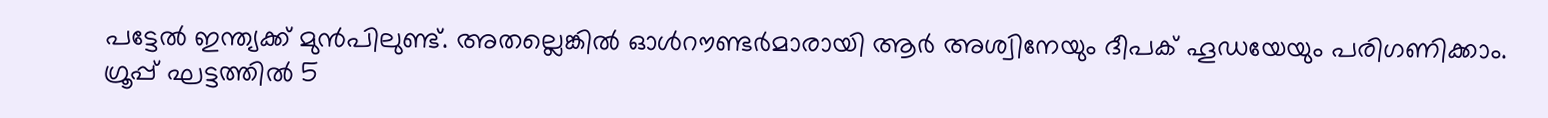പട്ടേൽ ഇന്ത്യക്ക് മുൻപിലുണ്ട്. അതല്ലെങ്കിൽ ഓൾറൗണ്ടർമാരായി ആർ അശ്വിനേയും ദീപക് ഹൂഡയേയും പരിഗണിക്കാം. ഗ്രൂപ്പ് ഘട്ടത്തിൽ 5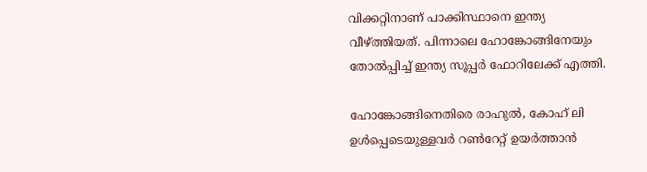വിക്കറ്റിനാണ് പാക്കിസ്ഥാനെ ഇന്ത്യ വീഴ്‌ത്തിയത്. പിന്നാലെ ഹോങ്കോങ്ങിനേയും തോൽപ്പിച്ച് ഇന്ത്യ സൂപ്പർ ഫോറിലേക്ക് എത്തി.

ഹോങ്കോങ്ങിനെതിരെ രാഹുൽ, കോഹ് ലി ഉൾപ്പെടെയുള്ളവർ റൺറേറ്റ് ഉയർത്താൻ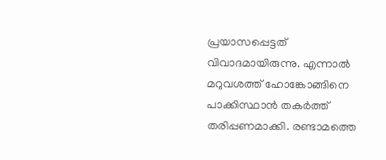പ്രയാസപ്പെട്ടത് വിവാദമായിരുന്നു. എന്നാൽ മറുവശത്ത് ഹോങ്കോങ്ങിനെ പാക്കിസ്ഥാൻ തകർത്ത് തരിപ്പണമാക്കി. രണ്ടാമത്തെ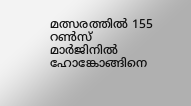മത്സരത്തിൽ 155 റൺസ് മാർജിനിൽ ഹോങ്കോങ്ങിനെ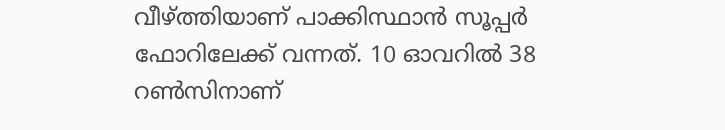വീഴ്‌ത്തിയാണ് പാക്കിസ്ഥാൻ സൂപ്പർ ഫോറിലേക്ക് വന്നത്. 10 ഓവറിൽ 38 റൺസിനാണ്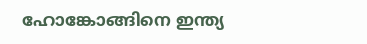ഹോങ്കോങ്ങിനെ ഇന്ത്യ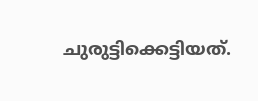ചുരുട്ടിക്കെട്ടിയത്.